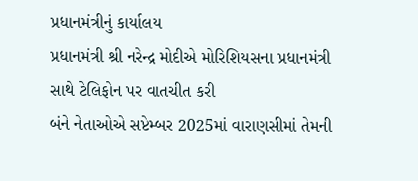પ્રધાનમંત્રીનું કાર્યાલય
પ્રધાનમંત્રી શ્રી નરેન્દ્ર મોદીએ મોરિશિયસના પ્રધાનમંત્રી સાથે ટેલિફોન પર વાતચીત કરી
બંને નેતાઓએ સપ્ટેમ્બર 2025માં વારાણસીમાં તેમની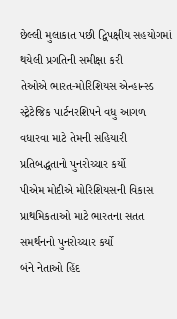છેલ્લી મુલાકાત પછી દ્વિપક્ષીય સહયોગમાં થયેલી પ્રગતિની સમીક્ષા કરી
તેઓએ ભારત-મોરિશિયસ એન્હાન્સ્ડ સ્ટ્રેટેજિક પાર્ટનરશિપને વધુ આગળ વધારવા માટે તેમની સહિયારી પ્રતિબદ્ધતાનો પુનરોચ્ચાર કર્યો
પીએમ મોદીએ મોરિશિયસની વિકાસ પ્રાથમિકતાઓ માટે ભારતના સતત સમર્થનનો પુનરોચ્ચાર કર્યો
બંને નેતાઓ હિંદ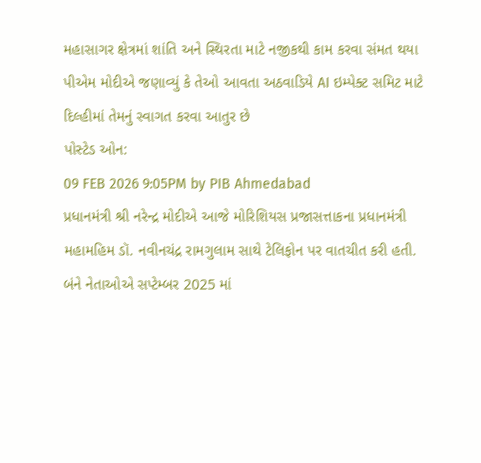મહાસાગર ક્ષેત્રમાં શાંતિ અને સ્થિરતા માટે નજીકથી કામ કરવા સંમત થયા
પીએમ મોદીએ જણાવ્યું કે તેઓ આવતા અઠવાડિયે AI ઇમ્પેક્ટ સમિટ માટે દિલ્હીમાં તેમનું સ્વાગત કરવા આતુર છે
પોસ્ટેડ ઓન:
09 FEB 2026 9:05PM by PIB Ahmedabad
પ્રધાનમંત્રી શ્રી નરેન્દ્ર મોદીએ આજે મોરિશિયસ પ્રજાસત્તાકના પ્રધાનમંત્રી મહામહિમ ડૉ. નવીનચંદ્ર રામગુલામ સાથે ટેલિફોન પર વાતચીત કરી હતી.
બંને નેતાઓએ સપ્ટેમ્બર 2025 માં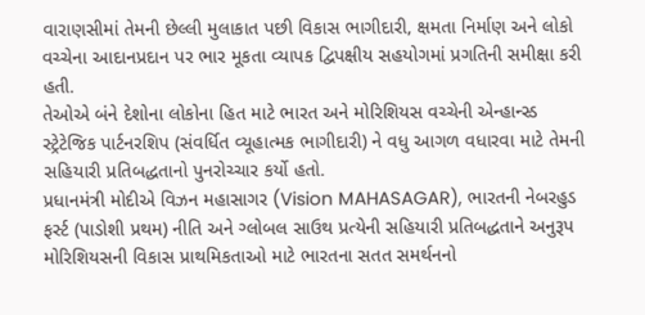વારાણસીમાં તેમની છેલ્લી મુલાકાત પછી વિકાસ ભાગીદારી, ક્ષમતા નિર્માણ અને લોકો વચ્ચેના આદાનપ્રદાન પર ભાર મૂકતા વ્યાપક દ્વિપક્ષીય સહયોગમાં પ્રગતિની સમીક્ષા કરી હતી.
તેઓએ બંને દેશોના લોકોના હિત માટે ભારત અને મોરિશિયસ વચ્ચેની એન્હાન્સ્ડ સ્ટ્રેટેજિક પાર્ટનરશિપ (સંવર્ધિત વ્યૂહાત્મક ભાગીદારી) ને વધુ આગળ વધારવા માટે તેમની સહિયારી પ્રતિબદ્ધતાનો પુનરોચ્ચાર કર્યો હતો.
પ્રધાનમંત્રી મોદીએ વિઝન મહાસાગર (Vision MAHASAGAR), ભારતની નેબરહુડ ફર્સ્ટ (પાડોશી પ્રથમ) નીતિ અને ગ્લોબલ સાઉથ પ્રત્યેની સહિયારી પ્રતિબદ્ધતાને અનુરૂપ મોરિશિયસની વિકાસ પ્રાથમિકતાઓ માટે ભારતના સતત સમર્થનનો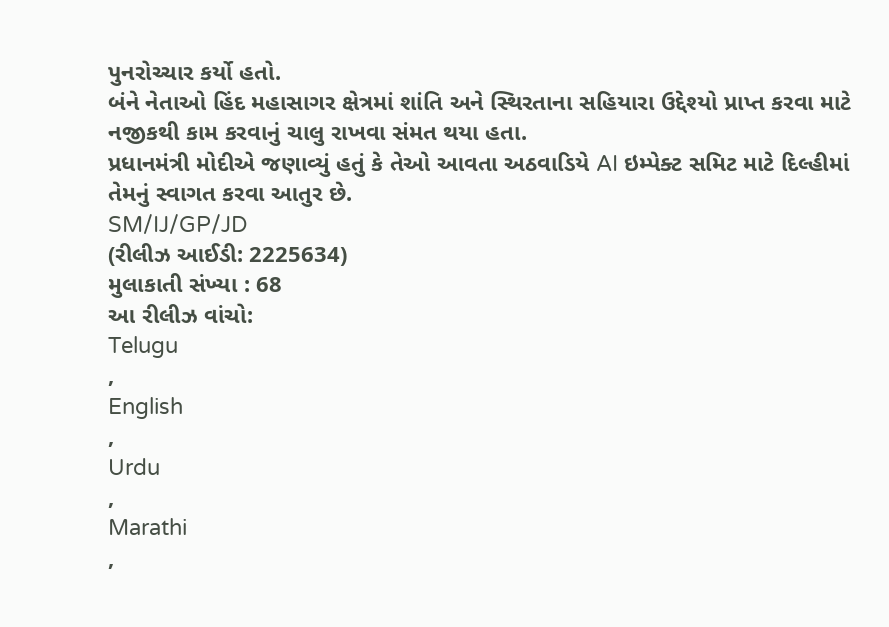પુનરોચ્ચાર કર્યો હતો.
બંને નેતાઓ હિંદ મહાસાગર ક્ષેત્રમાં શાંતિ અને સ્થિરતાના સહિયારા ઉદ્દેશ્યો પ્રાપ્ત કરવા માટે નજીકથી કામ કરવાનું ચાલુ રાખવા સંમત થયા હતા.
પ્રધાનમંત્રી મોદીએ જણાવ્યું હતું કે તેઓ આવતા અઠવાડિયે AI ઇમ્પેક્ટ સમિટ માટે દિલ્હીમાં તેમનું સ્વાગત કરવા આતુર છે.
SM/IJ/GP/JD
(રીલીઝ આઈડી: 2225634)
મુલાકાતી સંખ્યા : 68
આ રીલીઝ વાંચો:
Telugu
,
English
,
Urdu
,
Marathi
,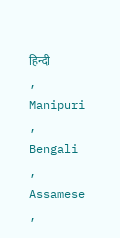हिन्दी
,
Manipuri
,
Bengali
,
Assamese
,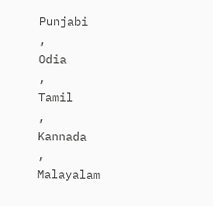Punjabi
,
Odia
,
Tamil
,
Kannada
,
Malayalam